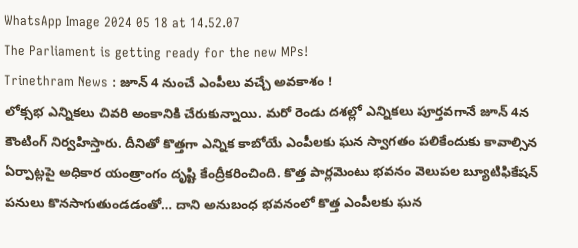WhatsApp Image 2024 05 18 at 14.52.07
The Parliament is getting ready for the new MPs!
Trinethram News : జూన్ 4 నుంచే ఎంపీలు వచ్చే అవకాశం !
లోక్సభ ఎన్నికలు చివరి అంకానికి చేరుకున్నాయి. మరో రెండు దశల్లో ఎన్నికలు పూర్తవగానే జూన్ 4న కౌంటింగ్ నిర్వహిస్తారు. దీనితో కొత్తగా ఎన్నిక కాబోయే ఎంపీలకు ఘన స్వాగతం పలికేందుకు కావాల్సిన ఏర్పాట్లపై అధికార యంత్రాంగం దృష్టి కేంద్రీకరించింది. కొత్త పార్లమెంటు భవనం వెలుపల బ్యూటిఫికేషన్ పనులు కొనసాగుతుండడంతో… దాని అనుబంధ భవనంలో కొత్త ఎంపీలకు ఘన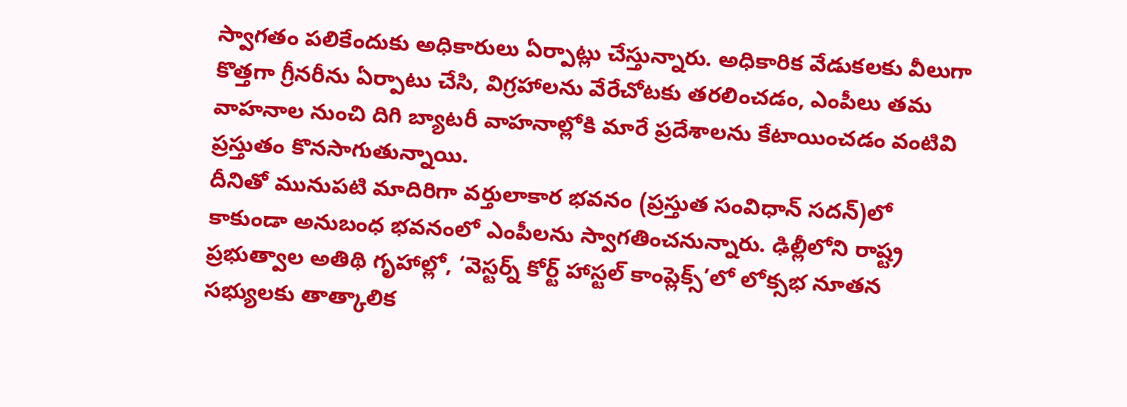స్వాగతం పలికేందుకు అధికారులు ఏర్పాట్లు చేస్తున్నారు. అధికారిక వేడుకలకు వీలుగా కొత్తగా గ్రీనరీను ఏర్పాటు చేసి, విగ్రహాలను వేరేచోటకు తరలించడం, ఎంపీలు తమ వాహనాల నుంచి దిగి బ్యాటరీ వాహనాల్లోకి మారే ప్రదేశాలను కేటాయించడం వంటివి ప్రస్తుతం కొనసాగుతున్నాయి.
దీనితో మునుపటి మాదిరిగా వర్తులాకార భవనం (ప్రస్తుత సంవిధాన్ సదన్)లో కాకుండా అనుబంధ భవనంలో ఎంపీలను స్వాగతించనున్నారు. ఢిల్లీలోని రాష్ట్ర ప్రభుత్వాల అతిథి గృహాల్లో, ‘వెస్టర్న్ కోర్ట్ హాస్టల్ కాంప్లెక్స్’లో లోక్సభ నూతన సభ్యులకు తాత్కాలిక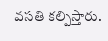వసతి కల్పిస్తారు.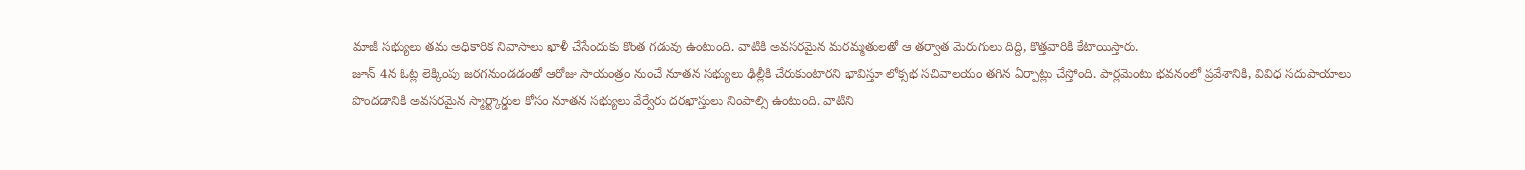మాజీ సభ్యులు తమ అధికారిక నివాసాలు ఖాళీ చేసేందుకు కొంత గడువు ఉంటుంది. వాటికి అవసరమైన మరమ్మతులతో ఆ తర్వాత మెరుగులు దిద్ది, కొత్తవారికి కేటాయిస్తారు.
జూన్ 4న ఓట్ల లెక్కింపు జరగనుండడంతో ఆరోజు సాయంత్రం నుంచే నూతన సభ్యులు ఢిల్లీకి చేరుకుంటారని భావిస్తూ లోక్సభ సచివాలయం తగిన ఏర్పాట్లు చేస్తోంది. పార్లమెంటు భవనంలో ప్రవేశానికి, వివిధ సదుపాయాలు పొందడానికి అవసరమైన స్మార్ట్కార్డుల కోసం నూతన సభ్యులు వేర్వేరు దరఖాస్తులు నింపాల్సి ఉంటుంది. వాటిని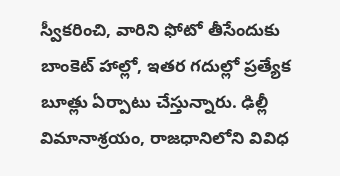స్వీకరించి, వారిని ఫోటో తీసేందుకు బాంకెట్ హాల్లో, ఇతర గదుల్లో ప్రత్యేక బూత్లు ఏర్పాటు చేస్తున్నారు. ఢిల్లీ విమానాశ్రయం, రాజధానిలోని వివిధ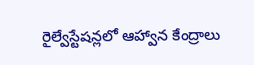రైల్వేస్టేషన్లలో ఆహ్వాన కేంద్రాలు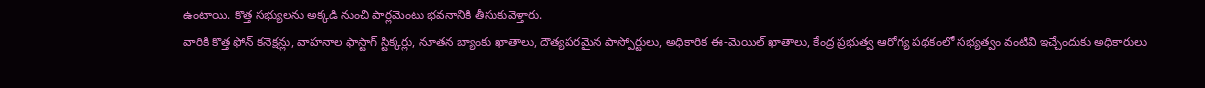ఉంటాయి. కొత్త సభ్యులను అక్కడి నుంచి పార్లమెంటు భవనానికి తీసుకువెళ్తారు.
వారికి కొత్త ఫోన్ కనెక్షన్లు, వాహనాల ఫాస్టాగ్ స్టిక్కర్లు, నూతన బ్యాంకు ఖాతాలు, దౌత్యపరమైన పాస్పోర్టులు, అధికారిక ఈ-మెయిల్ ఖాతాలు, కేంద్ర ప్రభుత్వ ఆరోగ్య పథకంలో సభ్యత్వం వంటివి ఇచ్చేందుకు అధికారులు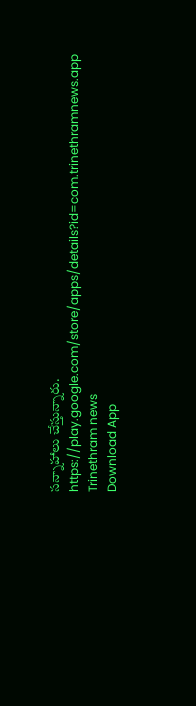సన్నాహాలు చేస్తున్నారు.
https://play.google.com/store/apps/details?id=com.trinethramnews.app
Trinethram news
Download App